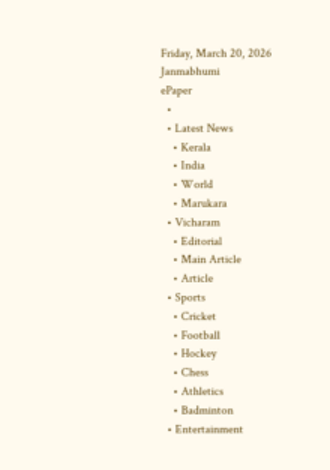Friday, March 20, 2026
Janmabhumi
ePaper
  •
  • Latest News
    • Kerala
    • India
    • World
    • Marukara
  • Vicharam
    • Editorial
    • Main Article
    • Article
  • Sports
    • Cricket
    • Football
    • Hockey
    • Chess
    • Athletics
    • Badminton
  • Entertainment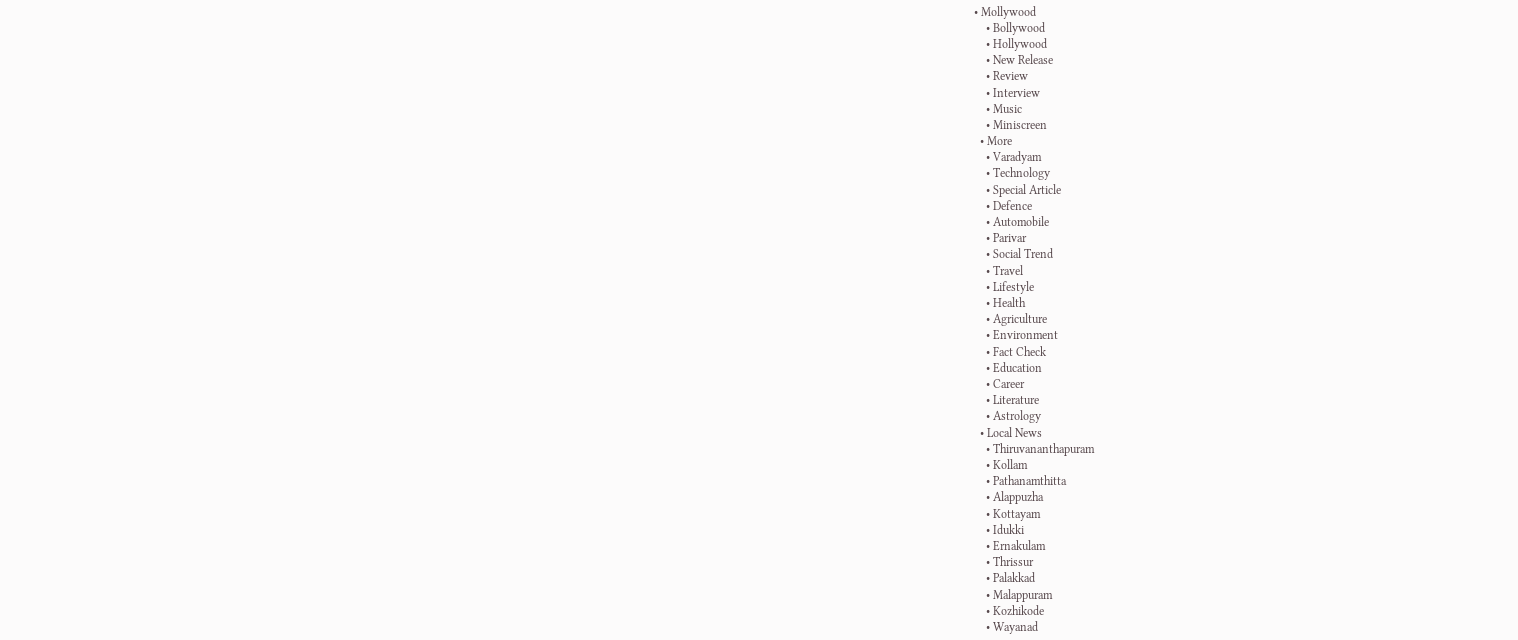• Mollywood
    • Bollywood
    • Hollywood
    • New Release
    • Review
    • Interview
    • Music
    • Miniscreen
  • More
    • Varadyam
    • Technology
    • Special Article
    • Defence
    • Automobile
    • Parivar
    • Social Trend
    • Travel
    • Lifestyle
    • Health
    • Agriculture
    • Environment
    • Fact Check
    • Education
    • Career
    • Literature
    • Astrology
  • Local News
    • Thiruvananthapuram
    • Kollam
    • Pathanamthitta
    • Alappuzha
    • Kottayam
    • Idukki
    • Ernakulam
    • Thrissur
    • Palakkad
    • Malappuram
    • Kozhikode
    • Wayanad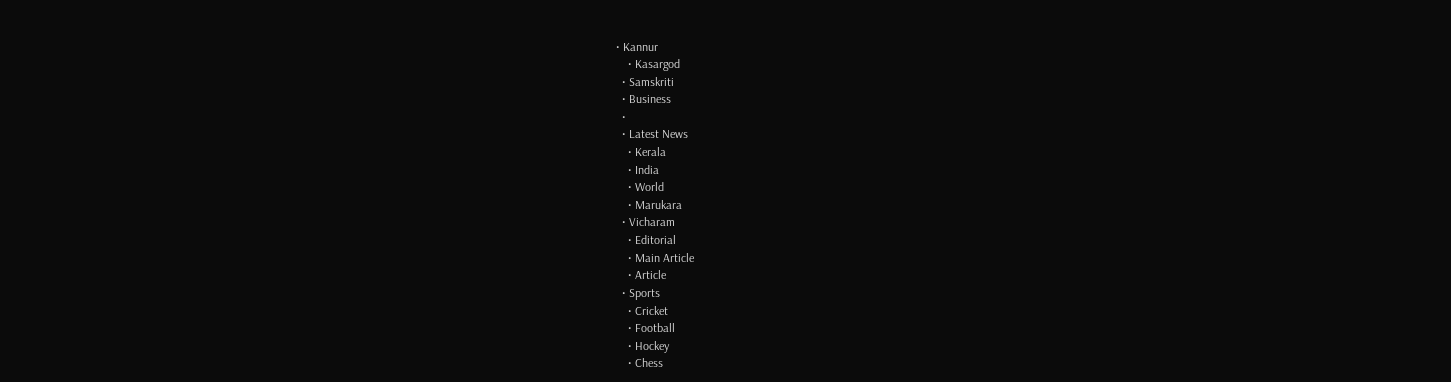• Kannur
    • Kasargod
  • Samskriti
  • Business
  •
  • Latest News
    • Kerala
    • India
    • World
    • Marukara
  • Vicharam
    • Editorial
    • Main Article
    • Article
  • Sports
    • Cricket
    • Football
    • Hockey
    • Chess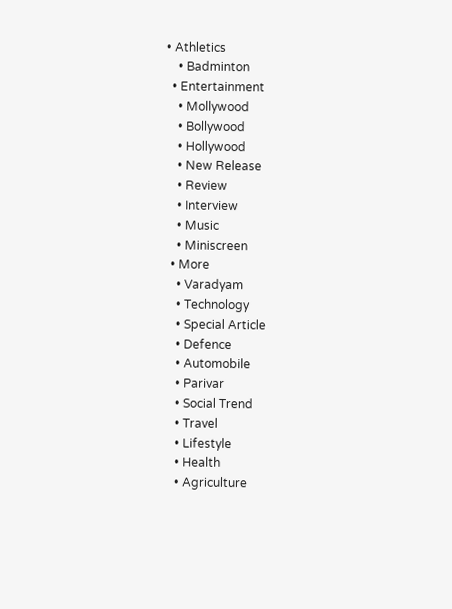• Athletics
    • Badminton
  • Entertainment
    • Mollywood
    • Bollywood
    • Hollywood
    • New Release
    • Review
    • Interview
    • Music
    • Miniscreen
  • More
    • Varadyam
    • Technology
    • Special Article
    • Defence
    • Automobile
    • Parivar
    • Social Trend
    • Travel
    • Lifestyle
    • Health
    • Agriculture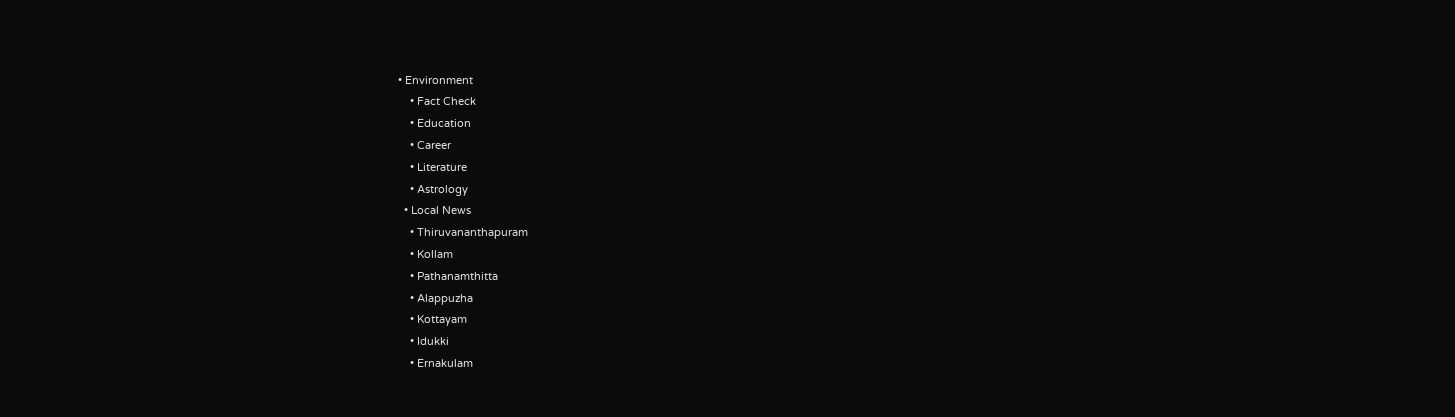• Environment
    • Fact Check
    • Education
    • Career
    • Literature
    • Astrology
  • Local News
    • Thiruvananthapuram
    • Kollam
    • Pathanamthitta
    • Alappuzha
    • Kottayam
    • Idukki
    • Ernakulam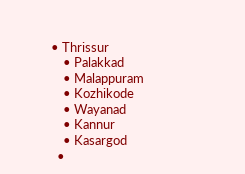• Thrissur
    • Palakkad
    • Malappuram
    • Kozhikode
    • Wayanad
    • Kannur
    • Kasargod
  •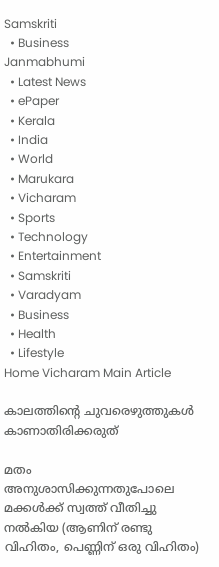Samskriti
  • Business
Janmabhumi
  • Latest News
  • ePaper
  • Kerala
  • India
  • World
  • Marukara
  • Vicharam
  • Sports
  • Technology
  • Entertainment
  • Samskriti
  • Varadyam
  • Business
  • Health
  • Lifestyle
Home Vicharam Main Article

കാലത്തിന്റെ ചുവരെഴുത്തുകള്‍ കാണാതിരിക്കരുത്

മതം അനുശാസിക്കുന്നതുപോലെ മക്കള്‍ക്ക് സ്വത്ത് വീതിച്ചു നല്‍കിയ (ആണിന് രണ്ടു വിഹിതം, പെണ്ണിന് ഒരു വിഹിതം)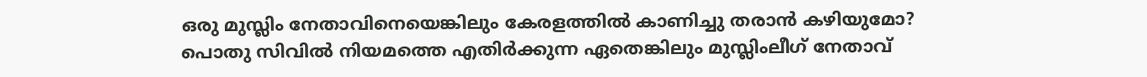ഒരു മുസ്ലിം നേതാവിനെയെങ്കിലും കേരളത്തില്‍ കാണിച്ചു തരാന്‍ കഴിയുമോ? പൊതു സിവില്‍ നിയമത്തെ എതിര്‍ക്കുന്ന ഏതെങ്കിലും മുസ്ലിംലീഗ് നേതാവ്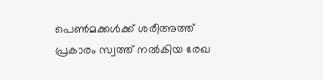പെണ്‍മക്കള്‍ക്ക് ശരീഅത്ത് പ്രകാരം സ്വത്ത് നല്‍കിയ രേഖ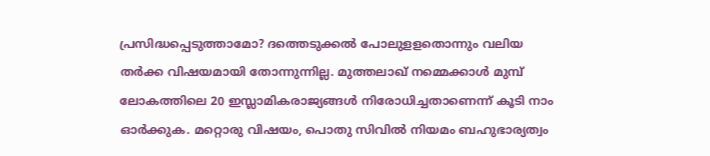പ്രസിദ്ധപ്പെടുത്താമോ? ദത്തെടുക്കല്‍ പോലുളളതൊന്നും വലിയ തര്‍ക്ക വിഷയമായി തോന്നുന്നില്ല. മുത്തലാഖ് നമ്മെക്കാള്‍ മുമ്പ് ലോകത്തിലെ 20 ഇസ്ലാമികരാജ്യങ്ങള്‍ നിരോധിച്ചതാണെന്ന് കൂടി നാം ഓര്‍ക്കുക. മറ്റൊരു വിഷയം, പൊതു സിവില്‍ നിയമം ബഹുഭാര്യത്വം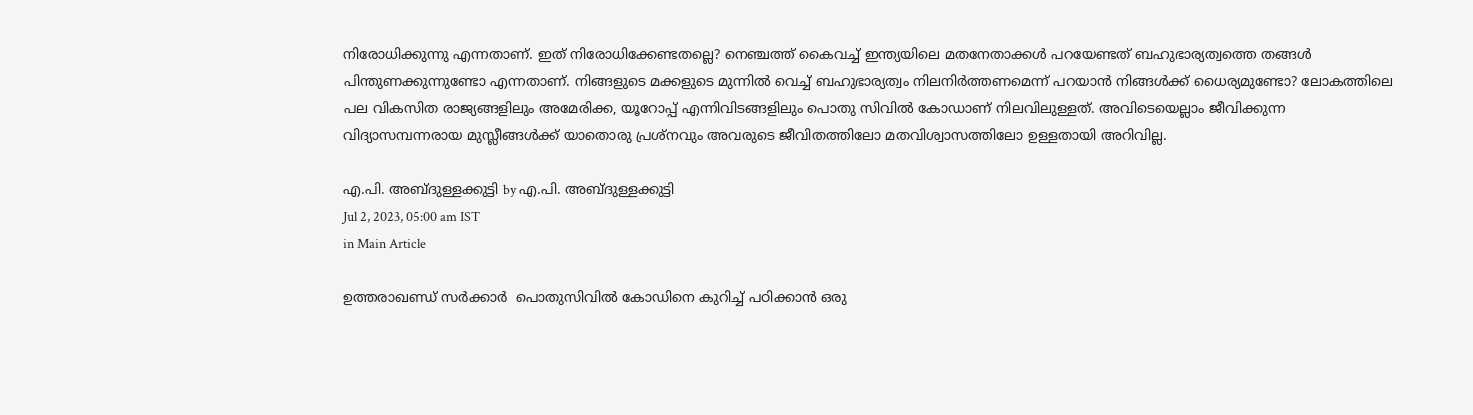നിരോധിക്കുന്നു എന്നതാണ്. ഇത് നിരോധിക്കേണ്ടതല്ലെ? നെഞ്ചത്ത് കൈവച്ച് ഇന്ത്യയിലെ മതനേതാക്കള്‍ പറയേണ്ടത് ബഹുഭാര്യത്വത്തെ തങ്ങള്‍ പിന്തുണക്കുന്നുണ്ടോ എന്നതാണ്. നിങ്ങളുടെ മക്കളുടെ മുന്നില്‍ വെച്ച് ബഹുഭാര്യത്വം നിലനിര്‍ത്തണമെന്ന് പറയാന്‍ നിങ്ങള്‍ക്ക് ധൈര്യമുണ്ടോ? ലോകത്തിലെ പല വികസിത രാജ്യങ്ങളിലും അമേരിക്ക, യൂറോപ്പ് എന്നിവിടങ്ങളിലും പൊതു സിവില്‍ കോഡാണ് നിലവിലുള്ളത്. അവിടെയെല്ലാം ജീവിക്കുന്ന വിദ്യാസമ്പന്നരായ മുസ്ലീങ്ങള്‍ക്ക് യാതൊരു പ്രശ്‌നവും അവരുടെ ജീവിതത്തിലോ മതവിശ്വാസത്തിലോ ഉള്ളതായി അറിവില്ല.

എ.പി. അബ്ദുള്ളക്കുട്ടി by എ.പി. അബ്ദുള്ളക്കുട്ടി
Jul 2, 2023, 05:00 am IST
in Main Article

ഉത്തരാഖണ്ഡ് സര്‍ക്കാര്‍  പൊതുസിവില്‍ കോഡിനെ കുറിച്ച് പഠിക്കാന്‍ ഒരു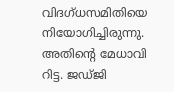വിദഗ്ധസമിതിയെ നിയോഗിച്ചിരുന്നു. അതിന്റെ മേധാവി റിട്ട. ജഡ്ജി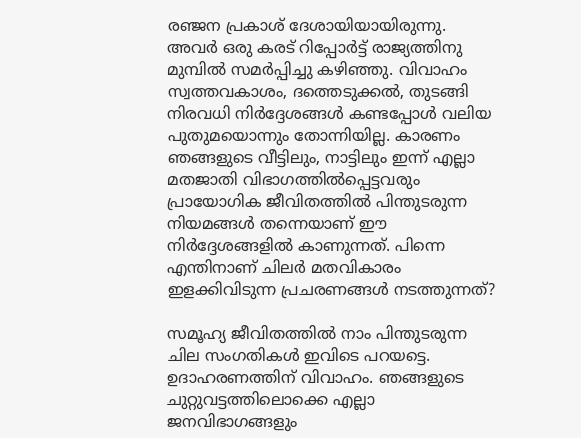രഞ്ജന പ്രകാശ് ദേശായിയായിരുന്നു. അവര്‍ ഒരു കരട് റിപ്പോര്‍ട്ട് രാജ്യത്തിനു മുമ്പില്‍ സമര്‍പ്പിച്ചു കഴിഞ്ഞു. വിവാഹം സ്വത്തവകാശം, ദത്തെടുക്കല്‍, തുടങ്ങി നിരവധി നിര്‍ദ്ദേശങ്ങള്‍ കണ്ടപ്പോള്‍ വലിയ പുതുമയൊന്നും തോന്നിയില്ല. കാരണം ഞങ്ങളുടെ വീട്ടിലും, നാട്ടിലും ഇന്ന് എല്ലാ മതജാതി വിഭാഗത്തില്‍പ്പെട്ടവരും പ്രായോഗിക ജീവിതത്തില്‍ പിന്തുടരുന്ന നിയമങ്ങള്‍ തന്നെയാണ് ഈ നിര്‍ദ്ദേശങ്ങളില്‍ കാണുന്നത്. പിന്നെ എന്തിനാണ് ചിലര്‍ മതവികാരം ഇളക്കിവിടുന്ന പ്രചരണങ്ങള്‍ നടത്തുന്നത്?

സമൂഹ്യ ജീവിതത്തില്‍ നാം പിന്തുടരുന്ന ചില സംഗതികള്‍ ഇവിടെ പറയട്ടെ. ഉദാഹരണത്തിന് വിവാഹം. ഞങ്ങളുടെ ചുറ്റുവട്ടത്തിലൊക്കെ എല്ലാ ജനവിഭാഗങ്ങളും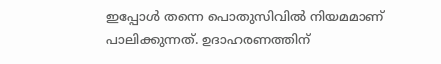ഇപ്പോള്‍ തന്നെ പൊതുസിവില്‍ നിയമമാണ് പാലിക്കുന്നത്. ഉദാഹരണത്തിന്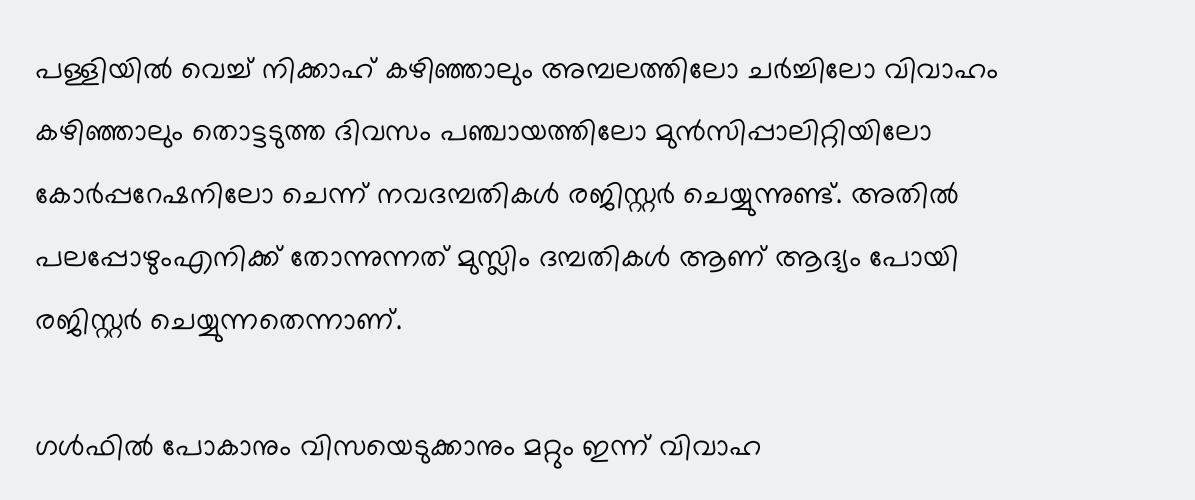പള്ളിയില്‍ വെച്ച് നിക്കാഹ് കഴിഞ്ഞാലും അമ്പലത്തിലോ ചര്‍ച്ചിലോ വിവാഹം കഴിഞ്ഞാലും തൊട്ടടുത്ത ദിവസം പഞ്ചായത്തിലോ മുന്‍സിപ്പാലിറ്റിയിലോ കോര്‍പ്പറേഷനിലോ ചെന്ന് നവദമ്പതികള്‍ രജിസ്റ്റര്‍ ചെയ്യുന്നുണ്ട്. അതില്‍ പലപ്പോഴുംഎനിക്ക് തോന്നുന്നത് മുസ്ലിം ദമ്പതികള്‍ ആണ് ആദ്യം പോയി രജിസ്റ്റര്‍ ചെയ്യുന്നതെന്നാണ്.

ഗള്‍ഫില്‍ പോകാനും വിസയെടുക്കാനും മറ്റും ഇന്ന് വിവാഹ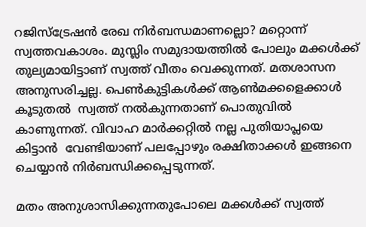റജിസ്‌ട്രേഷന്‍ രേഖ നിര്‍ബന്ധമാണല്ലൊ? മറ്റൊന്ന് സ്വത്തവകാശം. മുസ്ലിം സമുദായത്തില്‍ പോലും മക്കള്‍ക്ക് തുല്യമായിട്ടാണ് സ്വത്ത് വീതം വെക്കുന്നത്. മതശാസന അനുസരിച്ചല്ല. പെണ്‍കുട്ടികള്‍ക്ക് ആണ്‍മക്കളെക്കാള്‍ കൂടുതല്‍  സ്വത്ത് നല്‍കുന്നതാണ് പൊതുവില്‍ കാണുന്നത്. വിവാഹ മാര്‍ക്കറ്റില്‍ നല്ല പുതിയാപ്ലയെ കിട്ടാന്‍  വേണ്ടിയാണ് പലപ്പോഴും രക്ഷിതാക്കള്‍ ഇങ്ങനെ ചെയ്യാന്‍ നിര്‍ബന്ധിക്കപ്പെടുന്നത്.

മതം അനുശാസിക്കുന്നതുപോലെ മക്കള്‍ക്ക് സ്വത്ത്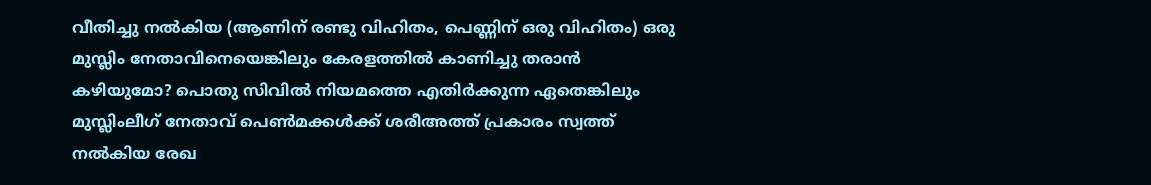വീതിച്ചു നല്‍കിയ (ആണിന് രണ്ടു വിഹിതം, പെണ്ണിന് ഒരു വിഹിതം) ഒരു മുസ്ലിം നേതാവിനെയെങ്കിലും കേരളത്തില്‍ കാണിച്ചു തരാന്‍ കഴിയുമോ? പൊതു സിവില്‍ നിയമത്തെ എതിര്‍ക്കുന്ന ഏതെങ്കിലും മുസ്ലിംലീഗ് നേതാവ് പെണ്‍മക്കള്‍ക്ക് ശരീഅത്ത് പ്രകാരം സ്വത്ത് നല്‍കിയ രേഖ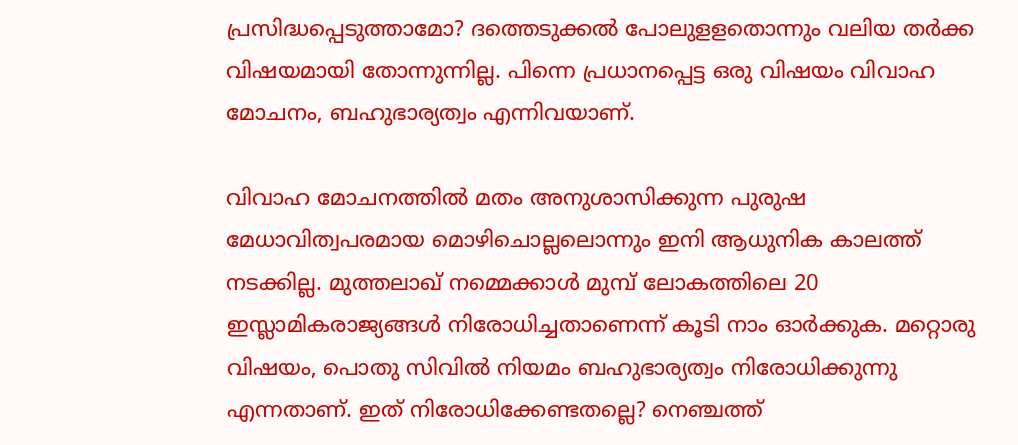പ്രസിദ്ധപ്പെടുത്താമോ? ദത്തെടുക്കല്‍ പോലുളളതൊന്നും വലിയ തര്‍ക്ക വിഷയമായി തോന്നുന്നില്ല. പിന്നെ പ്രധാനപ്പെട്ട ഒരു വിഷയം വിവാഹ മോചനം, ബഹുഭാര്യത്വം എന്നിവയാണ്.

വിവാഹ മോചനത്തില്‍ മതം അനുശാസിക്കുന്ന പുരുഷ മേധാവിത്വപരമായ മൊഴിചൊല്ലലൊന്നും ഇനി ആധുനിക കാലത്ത് നടക്കില്ല. മുത്തലാഖ് നമ്മെക്കാള്‍ മുമ്പ് ലോകത്തിലെ 20 ഇസ്ലാമികരാജ്യങ്ങള്‍ നിരോധിച്ചതാണെന്ന് കൂടി നാം ഓര്‍ക്കുക. മറ്റൊരു വിഷയം, പൊതു സിവില്‍ നിയമം ബഹുഭാര്യത്വം നിരോധിക്കുന്നു എന്നതാണ്. ഇത് നിരോധിക്കേണ്ടതല്ലെ? നെഞ്ചത്ത്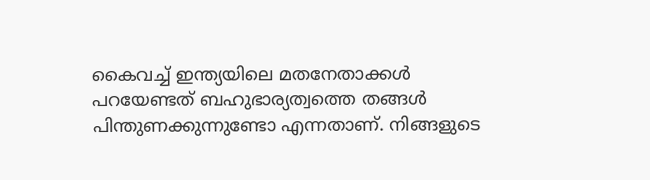കൈവച്ച് ഇന്ത്യയിലെ മതനേതാക്കള്‍ പറയേണ്ടത് ബഹുഭാര്യത്വത്തെ തങ്ങള്‍ പിന്തുണക്കുന്നുണ്ടോ എന്നതാണ്. നിങ്ങളുടെ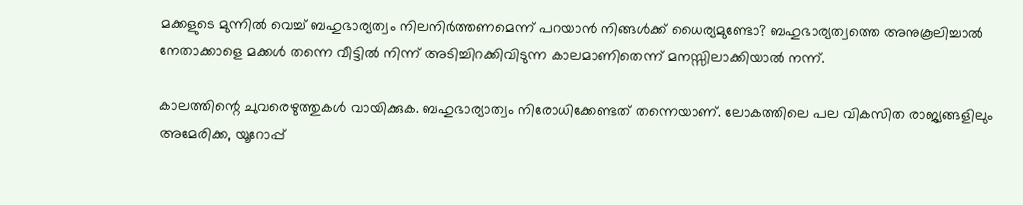മക്കളുടെ മുന്നില്‍ വെച്ച് ബഹുഭാര്യത്വം നിലനിര്‍ത്തണമെന്ന് പറയാന്‍ നിങ്ങള്‍ക്ക് ധൈര്യമുണ്ടോ? ബഹുഭാര്യത്വത്തെ അനുകൂലിച്ചാല്‍ നേതാക്കാളെ മക്കള്‍ തന്നെ വീട്ടില്‍ നിന്ന് അടിച്ചിറക്കിവിടുന്ന കാലമാണിതെന്ന് മനസ്സിലാക്കിയാല്‍ നന്ന്.

കാലത്തിന്റെ ചുവരെഴുത്തുകള്‍ വായിക്കുക. ബഹുഭാര്യാത്വം നിരോധിക്കേണ്ടത് തന്നെയാണ്. ലോകത്തിലെ പല വികസിത രാജ്യങ്ങളിലും അമേരിക്ക, യൂറോപ്പ്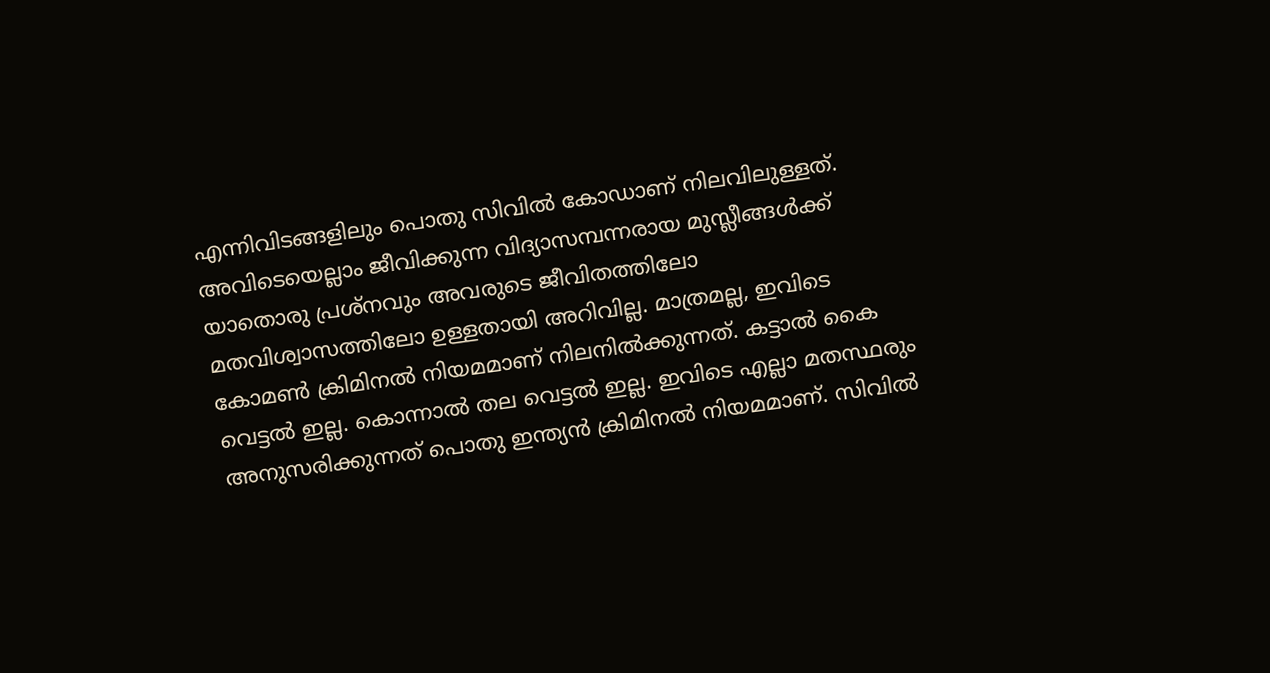എന്നിവിടങ്ങളിലും പൊതു സിവില്‍ കോഡാണ് നിലവിലുള്ളത്. അവിടെയെല്ലാം ജീവിക്കുന്ന വിദ്യാസമ്പന്നരായ മുസ്ലീങ്ങള്‍ക്ക് യാതൊരു പ്രശ്‌നവും അവരുടെ ജീവിതത്തിലോ മതവിശ്വാസത്തിലോ ഉള്ളതായി അറിവില്ല. മാത്രമല്ല, ഇവിടെ കോമണ്‍ ക്രിമിനല്‍ നിയമമാണ് നിലനില്‍ക്കുന്നത്. കട്ടാല്‍ കൈ വെട്ടല്‍ ഇല്ല. കൊന്നാല്‍ തല വെട്ടല്‍ ഇല്ല. ഇവിടെ എല്ലാ മതസ്ഥരും അനുസരിക്കുന്നത് പൊതു ഇന്ത്യന്‍ ക്രിമിനല്‍ നിയമമാണ്. സിവില്‍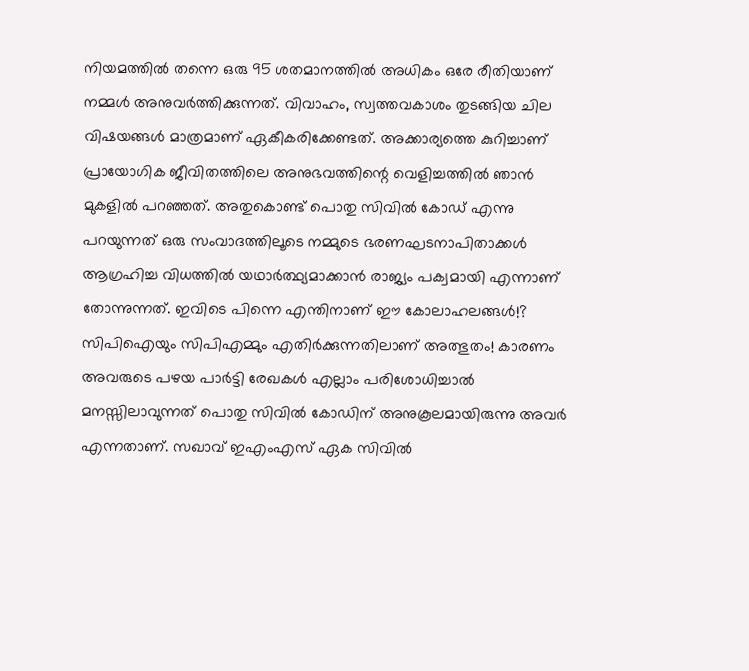നിയമത്തില്‍ തന്നെ ഒരു 95 ശതമാനത്തില്‍ അധികം ഒരേ രീതിയാണ് നമ്മള്‍ അനുവര്‍ത്തിക്കുന്നത്. വിവാഹം, സ്വത്തവകാശം തുടങ്ങിയ ചില വിഷയങ്ങള്‍ മാത്രമാണ് ഏകീകരിക്കേണ്ടത്. അക്കാര്യത്തെ കുറിച്ചാണ് പ്രായോഗിക ജീവിതത്തിലെ അനുഭവത്തിന്റെ വെളിച്ചത്തില്‍ ഞാന്‍ മുകളില്‍ പറഞ്ഞത്. അതുകൊണ്ട് പൊതു സിവില്‍ കോഡ് എന്നു പറയുന്നത് ഒരു സംവാദത്തിലൂടെ നമ്മുടെ ഭരണഘടനാപിതാക്കള്‍ ആഗ്രഹിച്ച വിധത്തില്‍ യഥാര്‍ത്ഥ്യമാക്കാന്‍ രാജ്യം പക്വമായി എന്നാണ് തോന്നുന്നത്. ഇവിടെ പിന്നെ എന്തിനാണ് ഈ കോലാഹലങ്ങള്‍!?  സിപിഐയും സിപിഎമ്മും എതിര്‍ക്കുന്നതിലാണ് അത്ഭുതം! കാരണം അവരുടെ പഴയ പാര്‍ട്ടി രേഖകള്‍ എല്ലാം പരിശോധിച്ചാല്‍ മനസ്സിലാവുന്നത് പൊതു സിവില്‍ കോഡിന് അനുകൂലമായിരുന്നു അവര്‍ എന്നതാണ്. സഖാവ് ഇഎംഎസ് ഏക സിവില്‍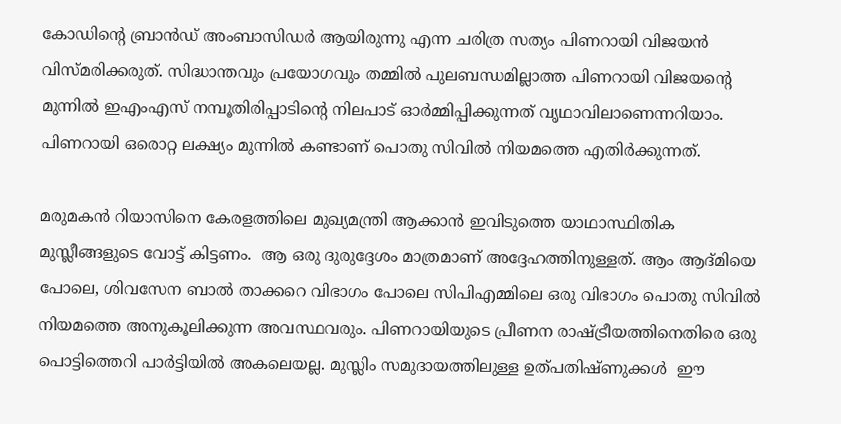കോഡിന്റെ ബ്രാന്‍ഡ് അംബാസിഡര്‍ ആയിരുന്നു എന്ന ചരിത്ര സത്യം പിണറായി വിജയന്‍ വിസ്മരിക്കരുത്. സിദ്ധാന്തവും പ്രയോഗവും തമ്മില്‍ പുലബന്ധമില്ലാത്ത പിണറായി വിജയന്റെ മുന്നില്‍ ഇഎംഎസ് നമ്പൂതിരിപ്പാടിന്റെ നിലപാട് ഓര്‍മ്മിപ്പിക്കുന്നത് വൃഥാവിലാണെന്നറിയാം. പിണറായി ഒരൊറ്റ ലക്ഷ്യം മുന്നില്‍ കണ്ടാണ് പൊതു സിവില്‍ നിയമത്തെ എതിര്‍ക്കുന്നത്.

മരുമകന്‍ റിയാസിനെ കേരളത്തിലെ മുഖ്യമന്ത്രി ആക്കാന്‍ ഇവിടുത്തെ യാഥാസ്ഥിതിക മുസ്ലീങ്ങളുടെ വോട്ട് കിട്ടണം.  ആ ഒരു ദുരുദ്ദേശം മാത്രമാണ് അദ്ദേഹത്തിനുള്ളത്. ആം ആദ്മിയെ പോലെ, ശിവസേന ബാല്‍ താക്കറെ വിഭാഗം പോലെ സിപിഎമ്മിലെ ഒരു വിഭാഗം പൊതു സിവില്‍ നിയമത്തെ അനുകൂലിക്കുന്ന അവസ്ഥവരും. പിണറായിയുടെ പ്രീണന രാഷ്‌ട്രീയത്തിനെതിരെ ഒരു പൊട്ടിത്തെറി പാര്‍ട്ടിയില്‍ അകലെയല്ല. മുസ്ലിം സമുദായത്തിലുള്ള ഉത്പതിഷ്ണുക്കള്‍  ഈ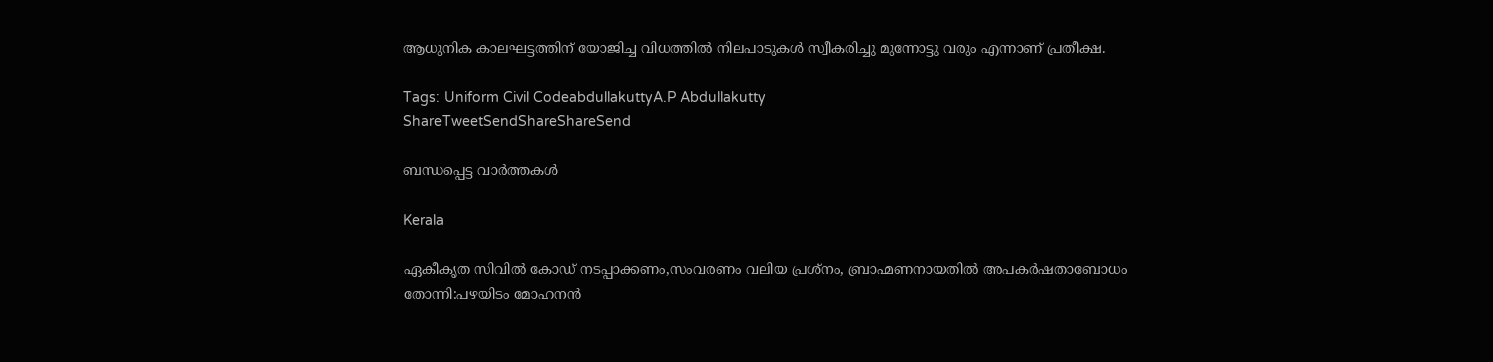ആധുനിക കാലഘട്ടത്തിന് യോജിച്ച വിധത്തില്‍ നിലപാടുകള്‍ സ്വീകരിച്ചു മുന്നോട്ടു വരും എന്നാണ് പ്രതീക്ഷ.

Tags: Uniform Civil CodeabdullakuttyA.P Abdullakutty
ShareTweetSendShareShareSend

ബന്ധപ്പെട്ട വാര്‍ത്തകള്‍

Kerala

ഏകീകൃത സിവില്‍ കോഡ് നടപ്പാക്കണം,സംവരണം വലിയ പ്രശ്നം, ബ്രാഹ്മണനായതില്‍ അപകര്‍ഷതാബോധം തോന്നി:പഴയിടം മോഹനന്‍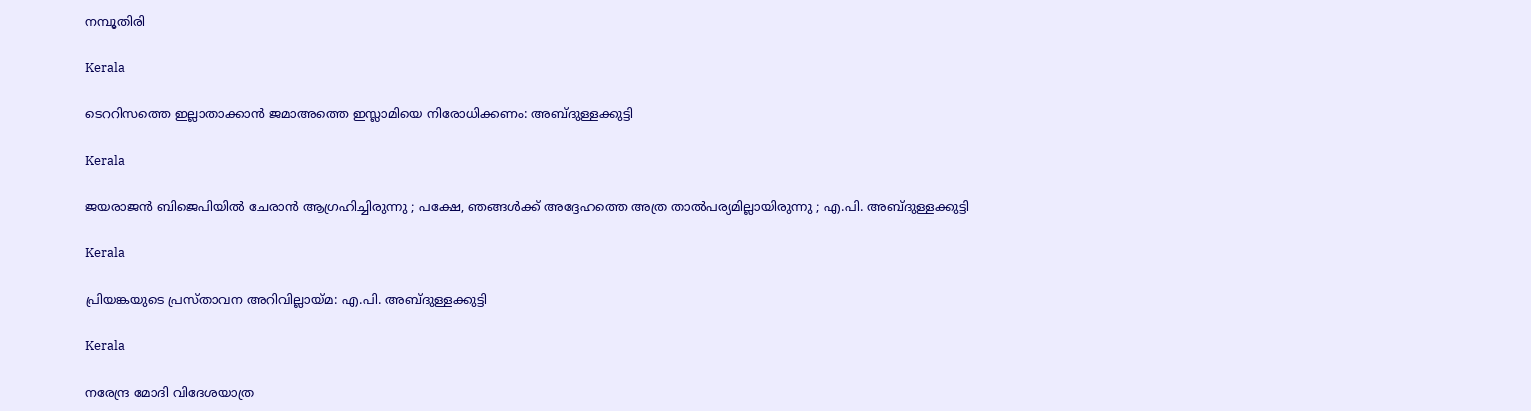നമ്പൂതിരി

Kerala

ടെററിസത്തെ ഇല്ലാതാക്കാന്‍ ജമാഅത്തെ ഇസ്ലാമിയെ നിരോധിക്കണം: അബ്ദുള്ളക്കുട്ടി

Kerala

ജയരാജന്‍ ബിജെപിയില്‍ ചേരാന്‍ ആഗ്രഹിച്ചിരുന്നു ; പക്ഷേ, ഞങ്ങള്‍ക്ക് അദ്ദേഹത്തെ അത്ര താല്‍പര്യമില്ലായിരുന്നു ; എ.പി. അബ്ദുള്ളക്കുട്ടി

Kerala

പ്രിയങ്കയുടെ പ്രസ്താവന അറിവില്ലായ്‌മ: എ.പി. അബ്ദുള്ളക്കുട്ടി

Kerala

നരേന്ദ്ര മോദി വിദേശയാത്ര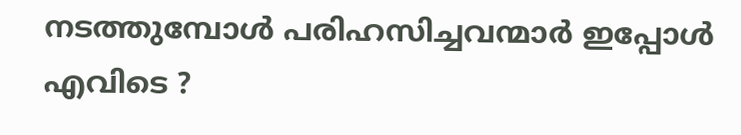നടത്തുമ്പോൾ പരിഹസിച്ചവന്മാർ ഇപ്പോൾ എവിടെ ?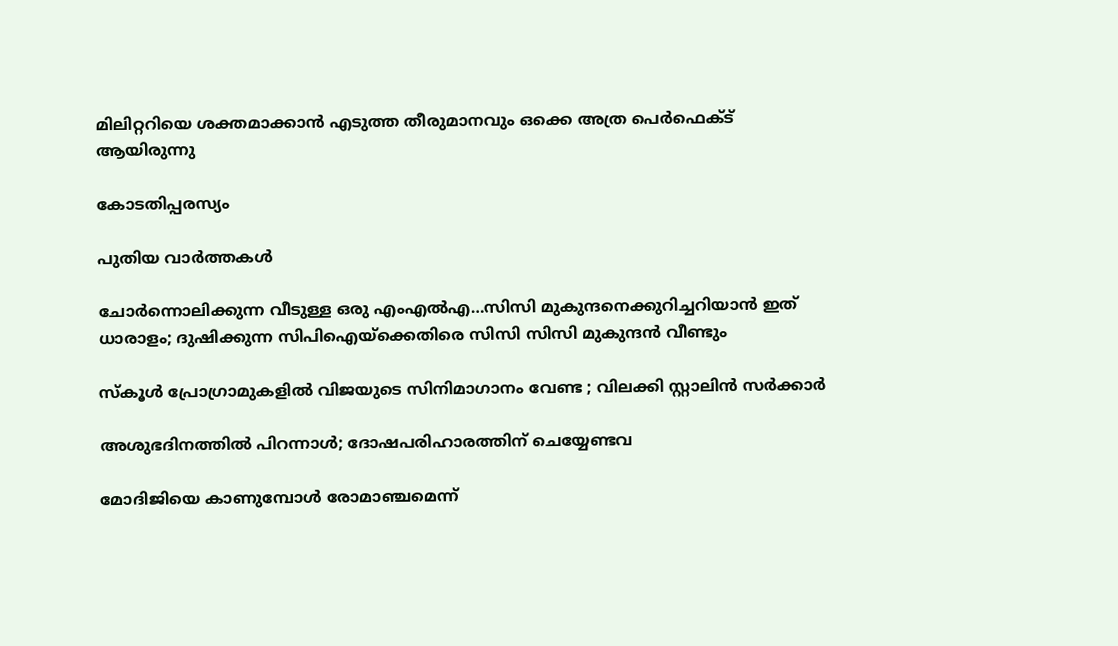മിലിറ്ററിയെ ശക്തമാക്കാൻ എടുത്ത തീരുമാനവും ഒക്കെ അത്ര പെർഫെക്ട് ആയിരുന്നു

കോടതിപ്പരസ്യം

പുതിയ വാര്‍ത്തകള്‍

ചോര്‍ന്നൊലിക്കുന്ന വീടുള്ള ഒരു എംഎല്‍എ…സിസി മുകുന്ദനെക്കുറിച്ചറിയാന്‍ ഇത് ധാരാളം; ദുഷിക്കുന്ന സിപിഐയ്‌ക്കെതിരെ സിസി സിസി മുകുന്ദന്‍ വീണ്ടും

സ്കൂൾ പ്രോഗ്രാമുകളിൽ വിജയുടെ സിനിമാഗാനം വേണ്ട ; വിലക്കി സ്റ്റാലിൻ സർക്കാർ

അശുഭദിനത്തിൽ പിറന്നാൾ; ദോഷപരിഹാരത്തിന് ചെയ്യേണ്ടവ

മോദിജിയെ കാണുമ്പോള്‍ രോമാഞ്ചമെന്ന്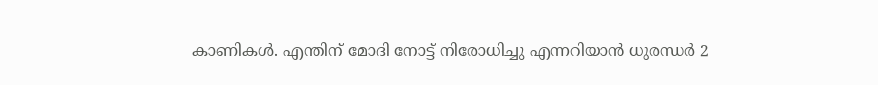കാണികള്‍. എന്തിന് മോദി നോട്ട് നിരോധിച്ചു എന്നറിയാന്‍ ധുരന്ധര്‍ 2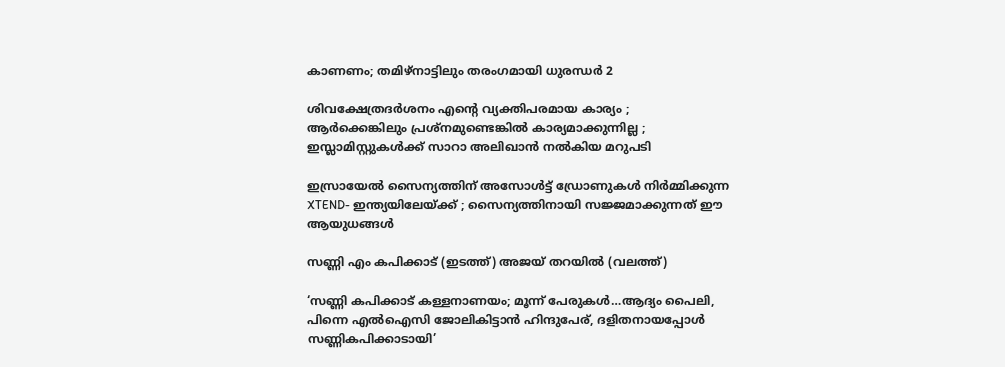കാണണം; തമിഴ്നാട്ടിലും തരംഗമായി ധുരന്ധര്‍ 2

ശിവക്ഷേത്രദർശനം എന്റെ വ്യക്തിപരമായ കാര്യം ; ആർക്കെങ്കിലും പ്രശ്‌നമുണ്ടെങ്കിൽ കാര്യമാക്കുന്നില്ല ; ഇസ്ലാമിസ്റ്റുകൾക്ക് സാറാ അലിഖാൻ നൽകിയ മറുപടി

ഇസ്രായേൽ സൈന്യത്തിന് അസോൾട്ട് ഡ്രോണുകൾ നിർമ്മിക്കുന്ന XTEND- ഇന്ത്യയിലേയ്‌ക്ക് ; സൈന്യത്തിനായി സജ്ജമാക്കുന്നത് ഈ ആയുധങ്ങൾ

സണ്ണി എം കപിക്കാട് (ഇടത്ത്) അജയ് തറയില്‍ (വലത്ത്)

‘സണ്ണി കപിക്കാട് കള്ളനാണയം; മൂന്ന് പേരുകള്‍…ആദ്യം പൈലി, പിന്നെ എല്‍ഐസി ജോലികിട്ടാന്‍ ഹിന്ദുപേര്, ദളിതനായപ്പോള്‍ സണ്ണികപിക്കാടായി’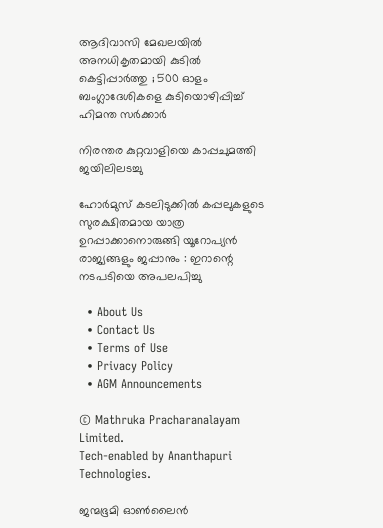ആദിവാസി മേഖലയിൽ അനധികൃതമായി കുടിൽ കെട്ടിപ്പാർത്തു ; 500 ഓളം ബംഗ്ലാദേശികളെ കുടിയൊഴിപ്പിച്ച് ഹിമന്ത സർക്കാർ

നിരന്തര കുറ്റവാളിയെ കാപ്പചുമത്തി ജയിലിലടച്ചു

ഹോർമുസ് കടലിടുക്കിൽ കപ്പലുകളുടെ സുരക്ഷിതമായ യാത്ര ഉറപ്പാക്കാനൊരുങ്ങി യൂറോപ്യൻ രാജ്യങ്ങളും ജപ്പാനും : ഇറാന്റെ നടപടിയെ അപലപിച്ചു

  • About Us
  • Contact Us
  • Terms of Use
  • Privacy Policy
  • AGM Announcements

© Mathruka Pracharanalayam Limited.
Tech-enabled by Ananthapuri Technologies.

ജന്മഭൂമി ഓണ്‍ലൈന്‍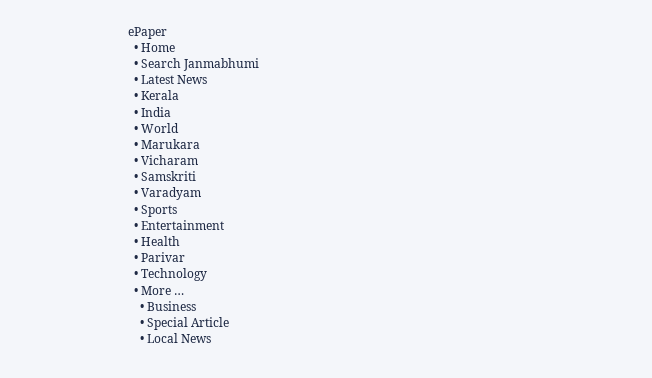ePaper
  • Home
  • Search Janmabhumi
  • Latest News
  • Kerala
  • India
  • World
  • Marukara
  • Vicharam
  • Samskriti
  • Varadyam
  • Sports
  • Entertainment
  • Health
  • Parivar
  • Technology
  • More …
    • Business
    • Special Article
    • Local News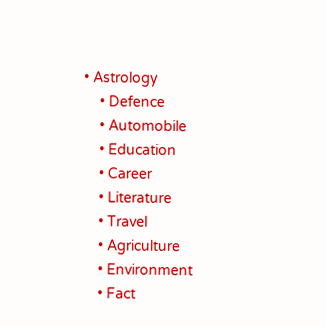• Astrology
    • Defence
    • Automobile
    • Education
    • Career
    • Literature
    • Travel
    • Agriculture
    • Environment
    • Fact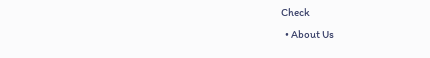Check
  • About Us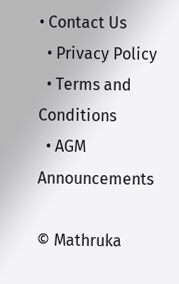• Contact Us
  • Privacy Policy
  • Terms and Conditions
  • AGM Announcements

© Mathruka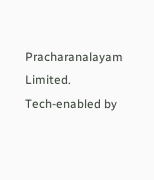Pracharanalayam Limited.
Tech-enabled by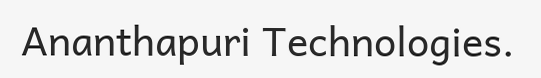Ananthapuri Technologies.